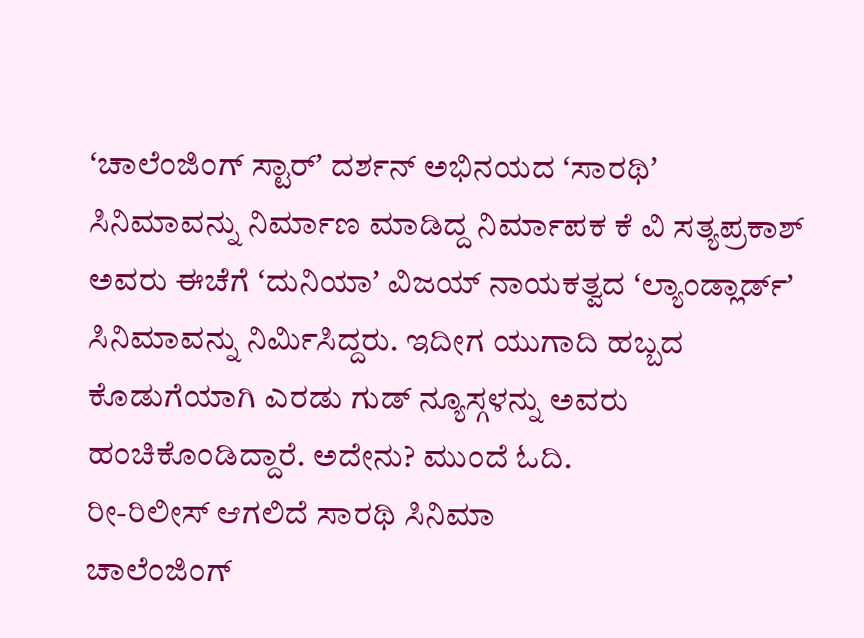ʻಚಾಲೆಂಜಿಂಗ್ ಸ್ಟಾರ್ʼ ದರ್ಶನ್ ಅಭಿನಯದ ʻಸಾರಥಿʼ ಸಿನಿಮಾವನ್ನು ನಿರ್ಮಾಣ ಮಾಡಿದ್ದ ನಿರ್ಮಾಪಕ ಕೆ ವಿ ಸತ್ಯಪ್ರಕಾಶ್ ಅವರು ಈಚೆಗೆ ʻದುನಿಯಾʼ ವಿಜಯ್ ನಾಯಕತ್ವದ ʻಲ್ಯಾಂಡ್ಲಾರ್ಡ್ʼ ಸಿನಿಮಾವನ್ನು ನಿರ್ಮಿಸಿದ್ದರು. ಇದೀಗ ಯುಗಾದಿ ಹಬ್ಬದ ಕೊಡುಗೆಯಾಗಿ ಎರಡು ಗುಡ್ ನ್ಯೂಸ್ಗಳನ್ನು ಅವರು ಹಂಚಿಕೊಂಡಿದ್ದಾರೆ. ಅದೇನು? ಮುಂದೆ ಓದಿ.
ರೀ-ರಿಲೀಸ್ ಆಗಲಿದೆ ಸಾರಥಿ ಸಿನಿಮಾ
ಚಾಲೆಂಜಿಂಗ್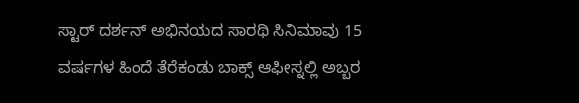ಸ್ಟಾರ್ ದರ್ಶನ್ ಅಭಿನಯದ ಸಾರಥಿ ಸಿನಿಮಾವು 15 ವರ್ಷಗಳ ಹಿಂದೆ ತೆರೆಕಂಡು ಬಾಕ್ಸ್ ಆಫೀಸ್ನಲ್ಲಿ ಅಬ್ಬರ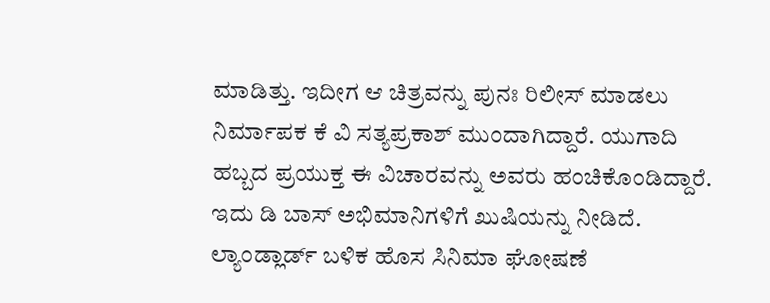ಮಾಡಿತ್ತು. ಇದೀಗ ಆ ಚಿತ್ರವನ್ನು ಪುನಃ ರಿಲೀಸ್ ಮಾಡಲು ನಿರ್ಮಾಪಕ ಕೆ ವಿ ಸತ್ಯಪ್ರಕಾಶ್ ಮುಂದಾಗಿದ್ದಾರೆ. ಯುಗಾದಿ ಹಬ್ಬದ ಪ್ರಯುಕ್ತ ಈ ವಿಚಾರವನ್ನು ಅವರು ಹಂಚಿಕೊಂಡಿದ್ದಾರೆ. ಇದು ಡಿ ಬಾಸ್ ಅಭಿಮಾನಿಗಳಿಗೆ ಖುಷಿಯನ್ನು ನೀಡಿದೆ.
ಲ್ಯಾಂಡ್ಲಾರ್ಡ್ ಬಳಿಕ ಹೊಸ ಸಿನಿಮಾ ಘೋಷಣೆ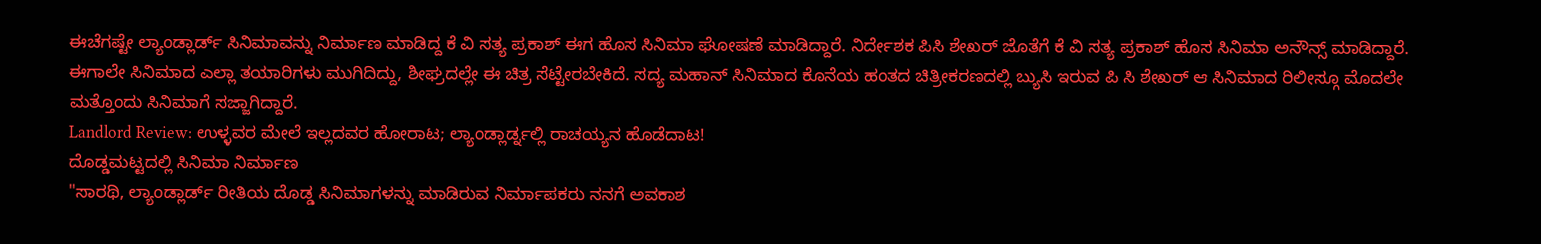ಈಚೆಗಷ್ಟೇ ಲ್ಯಾಂಡ್ಲಾರ್ಡ್ ಸಿನಿಮಾವನ್ನು ನಿರ್ಮಾಣ ಮಾಡಿದ್ದ ಕೆ ವಿ ಸತ್ಯ ಪ್ರಕಾಶ್ ಈಗ ಹೊಸ ಸಿನಿಮಾ ಘೋಷಣೆ ಮಾಡಿದ್ದಾರೆ. ನಿರ್ದೇಶಕ ಪಿಸಿ ಶೇಖರ್ ಜೊತೆಗೆ ಕೆ ವಿ ಸತ್ಯ ಪ್ರಕಾಶ್ ಹೊಸ ಸಿನಿಮಾ ಅನೌನ್ಸ್ ಮಾಡಿದ್ದಾರೆ. ಈಗಾಲೇ ಸಿನಿಮಾದ ಎಲ್ಲಾ ತಯಾರಿಗಳು ಮುಗಿದಿದ್ದು, ಶೀಘ್ರದಲ್ಲೇ ಈ ಚಿತ್ರ ಸೆಟ್ಟೇರಬೇಕಿದೆ. ಸದ್ಯ ಮಹಾನ್ ಸಿನಿಮಾದ ಕೊನೆಯ ಹಂತದ ಚಿತ್ರೀಕರಣದಲ್ಲಿ ಬ್ಯುಸಿ ಇರುವ ಪಿ ಸಿ ಶೇಖರ್ ಆ ಸಿನಿಮಾದ ರಿಲೀಸ್ಗೂ ಮೊದಲೇ ಮತ್ತೊಂದು ಸಿನಿಮಾಗೆ ಸಜ್ಜಾಗಿದ್ದಾರೆ.
Landlord Review: ಉಳ್ಳವರ ಮೇಲೆ ಇಲ್ಲದವರ ಹೋರಾಟ; ಲ್ಯಾಂಡ್ಲಾರ್ಡ್ನಲ್ಲಿ ರಾಚಯ್ಯನ ಹೊಡೆದಾಟ!
ದೊಡ್ಡಮಟ್ಟದಲ್ಲಿ ಸಿನಿಮಾ ನಿರ್ಮಾಣ
"ಸಾರಥಿ, ಲ್ಯಾಂಡ್ಲಾರ್ಡ್ ರೀತಿಯ ದೊಡ್ಡ ಸಿನಿಮಾಗಳನ್ನು ಮಾಡಿರುವ ನಿರ್ಮಾಪಕರು ನನಗೆ ಅವಕಾಶ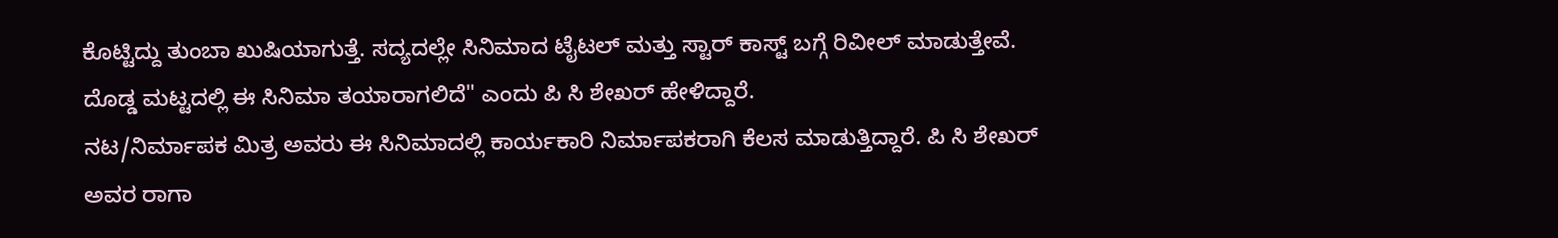ಕೊಟ್ಟಿದ್ದು ತುಂಬಾ ಖುಷಿಯಾಗುತ್ತೆ. ಸದ್ಯದಲ್ಲೇ ಸಿನಿಮಾದ ಟೈಟಲ್ ಮತ್ತು ಸ್ಟಾರ್ ಕಾಸ್ಟ್ ಬಗ್ಗೆ ರಿವೀಲ್ ಮಾಡುತ್ತೇವೆ. ದೊಡ್ಡ ಮಟ್ಟದಲ್ಲಿ ಈ ಸಿನಿಮಾ ತಯಾರಾಗಲಿದೆ" ಎಂದು ಪಿ ಸಿ ಶೇಖರ್ ಹೇಳಿದ್ದಾರೆ.
ನಟ/ನಿರ್ಮಾಪಕ ಮಿತ್ರ ಅವರು ಈ ಸಿನಿಮಾದಲ್ಲಿ ಕಾರ್ಯಕಾರಿ ನಿರ್ಮಾಪಕರಾಗಿ ಕೆಲಸ ಮಾಡುತ್ತಿದ್ದಾರೆ. ಪಿ ಸಿ ಶೇಖರ್ ಅವರ ರಾಗಾ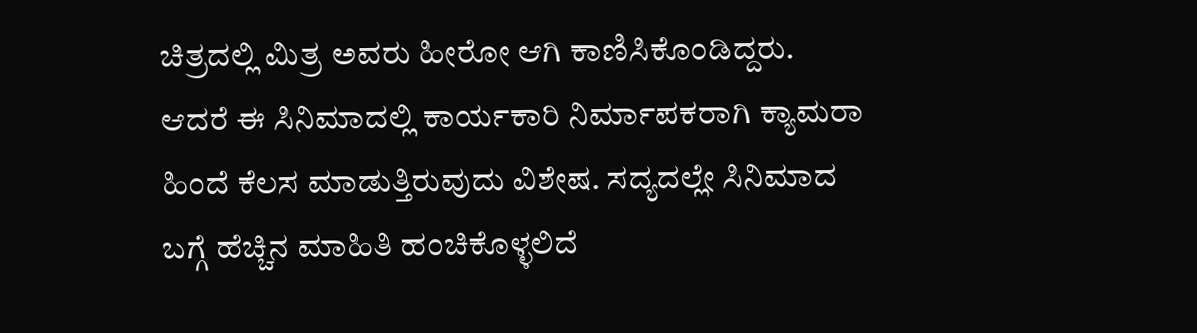ಚಿತ್ರದಲ್ಲಿ ಮಿತ್ರ ಅವರು ಹೀರೋ ಆಗಿ ಕಾಣಿಸಿಕೊಂಡಿದ್ದರು. ಆದರೆ ಈ ಸಿನಿಮಾದಲ್ಲಿ ಕಾರ್ಯಕಾರಿ ನಿರ್ಮಾಪಕರಾಗಿ ಕ್ಯಾಮರಾ ಹಿಂದೆ ಕೆಲಸ ಮಾಡುತ್ತಿರುವುದು ವಿಶೇಷ. ಸದ್ಯದಲ್ಲೇ ಸಿನಿಮಾದ ಬಗ್ಗೆ ಹೆಚ್ಚಿನ ಮಾಹಿತಿ ಹಂಚಿಕೊಳ್ಳಲಿದೆ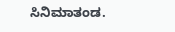ಸಿನಿಮಾತಂಡ.